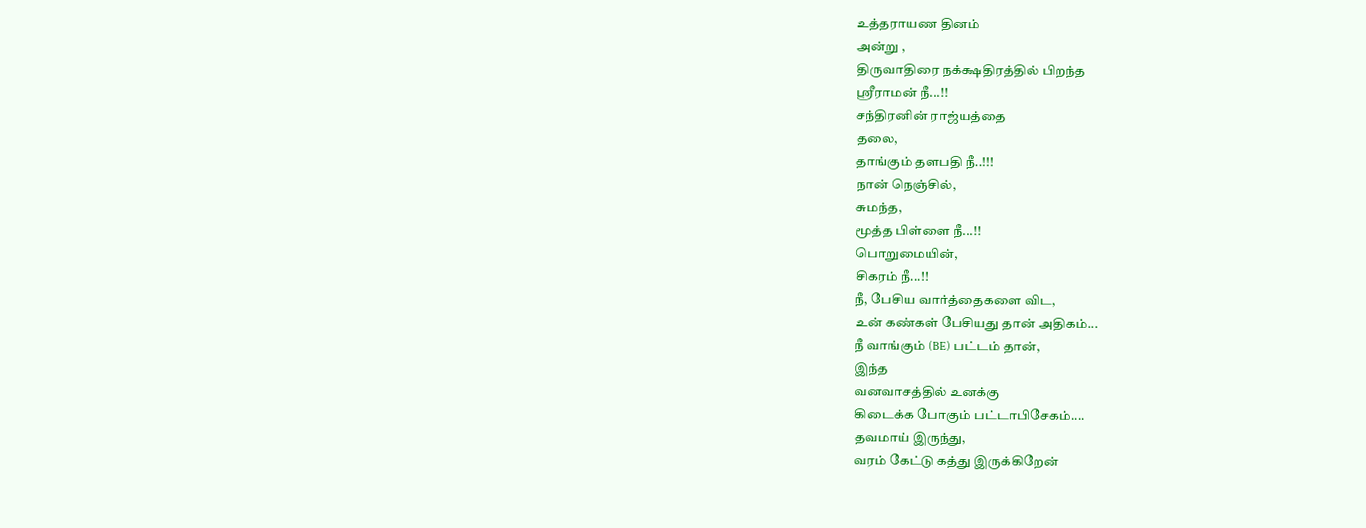உத்தராயண தினம்
அன்று ,
திருவாதிரை நக்க்ஷதிரத்தில் பிறந்த
ஸ்ரீராமன் நீ...!!
சந்திரனின் ராஜ்யத்தை
தலை,
தாங்கும் தளபதி நீ..!!!
நான் நெஞ்சில்,
சுமந்த,
மூத்த பிள்ளை நீ...!!
பொறுமையின்,
சிகரம் நீ...!!
நீ, பேசிய வார்த்தைகளை விட,
உன் கண்கள் பேசியது தான் அதிகம்...
நீ வாங்கும் (BE) பட்டம் தான்,
இந்த
வனவாசத்தில் உனக்கு
கிடைக்க போகும் பட்டாபிசேகம்....
தவமாய் இருந்து,
வரம் கேட்டு கத்து இருக்கிறேன்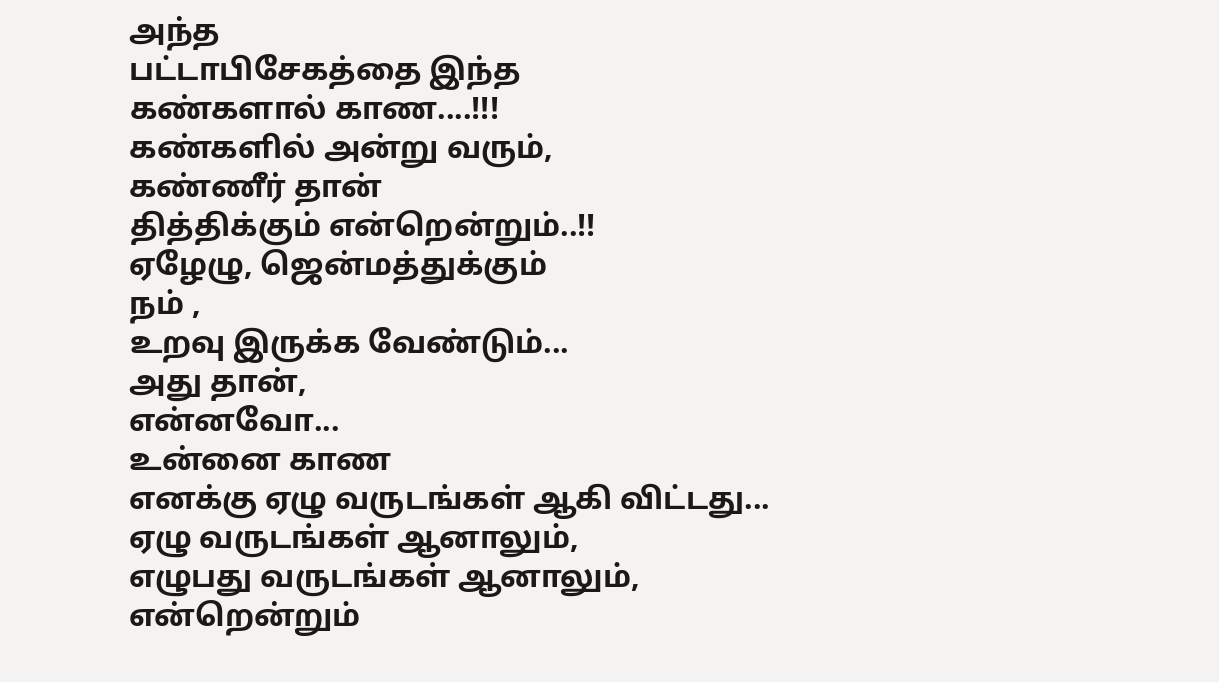அந்த
பட்டாபிசேகத்தை இந்த
கண்களால் காண....!!!
கண்களில் அன்று வரும்,
கண்ணீர் தான்
தித்திக்கும் என்றென்றும்..!!
ஏழேழு, ஜென்மத்துக்கும்
நம் ,
உறவு இருக்க வேண்டும்...
அது தான்,
என்னவோ...
உன்னை காண
எனக்கு ஏழு வருடங்கள் ஆகி விட்டது...
ஏழு வருடங்கள் ஆனாலும்,
எழுபது வருடங்கள் ஆனாலும்,
என்றென்றும்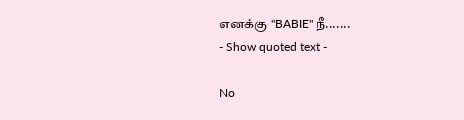எனக்கு "BABIE" நீ.......
- Show quoted text -

No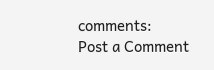comments:
Post a Comment